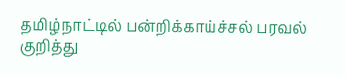தமிழ்நாட்டில் பன்றிக்காய்ச்சல் பரவல் குறித்து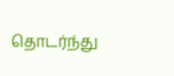தொடர்ந்து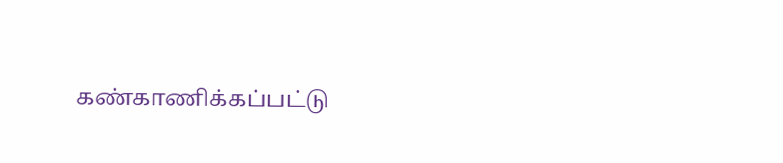கண்காணிக்கப்பட்டு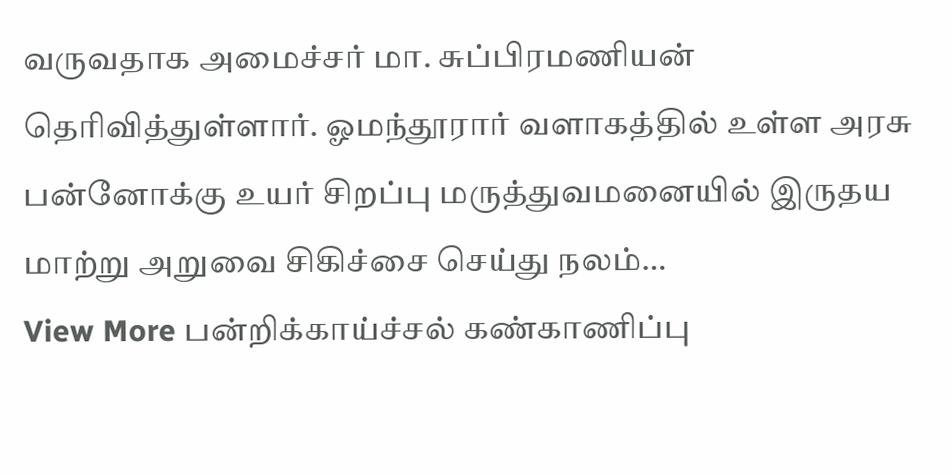வருவதாக அமைச்சர் மா. சுப்பிரமணியன் தெரிவித்துள்ளார். ஓமந்தூரார் வளாகத்தில் உள்ள அரசு பன்னோக்கு உயர் சிறப்பு மருத்துவமனையில் இருதய மாற்று அறுவை சிகிச்சை செய்து நலம்…
View More பன்றிக்காய்ச்சல் கண்காணிப்பு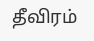தீவிரம்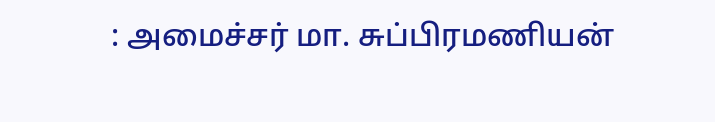: அமைச்சர் மா. சுப்பிரமணியன்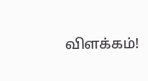விளக்கம்!